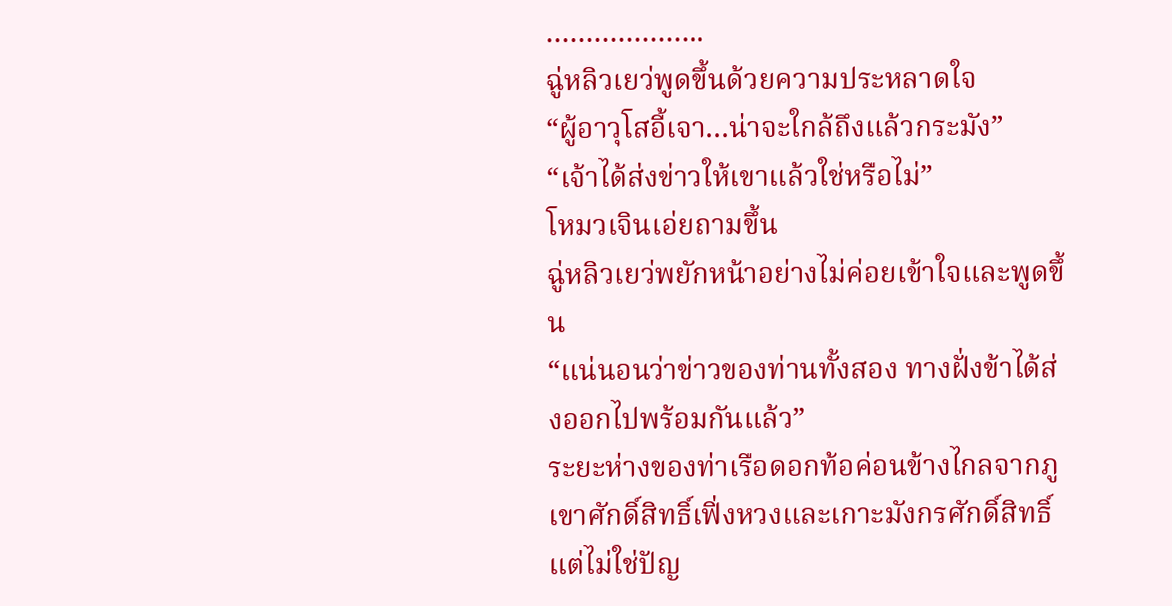………………..
ฉู่หลิวเยว่พูดขึ้นด้วยความประหลาดใจ
“ผู้อาวุโสอี้เจา…น่าจะใกล้ถึงแล้วกระมัง”
“เจ้าได้ส่งข่าวให้เขาแล้วใช่หรือไม่”
โหมวเจินเอ่ยถามขึ้น
ฉู่หลิวเยว่พยักหน้าอย่างไม่ค่อยเข้าใจและพูดขึ้น
“แน่นอนว่าข่าวของท่านทั้งสอง ทางฝั่งข้าได้ส่งออกไปพร้อมกันแล้ว”
ระยะห่างของท่าเรือดอกท้อค่อนข้างไกลจากภูเขาศักดิ์สิทธิ์เฟิ่งหวงและเกาะมังกรศักดิ์สิทธิ์ แต่ไม่ใช่ปัญ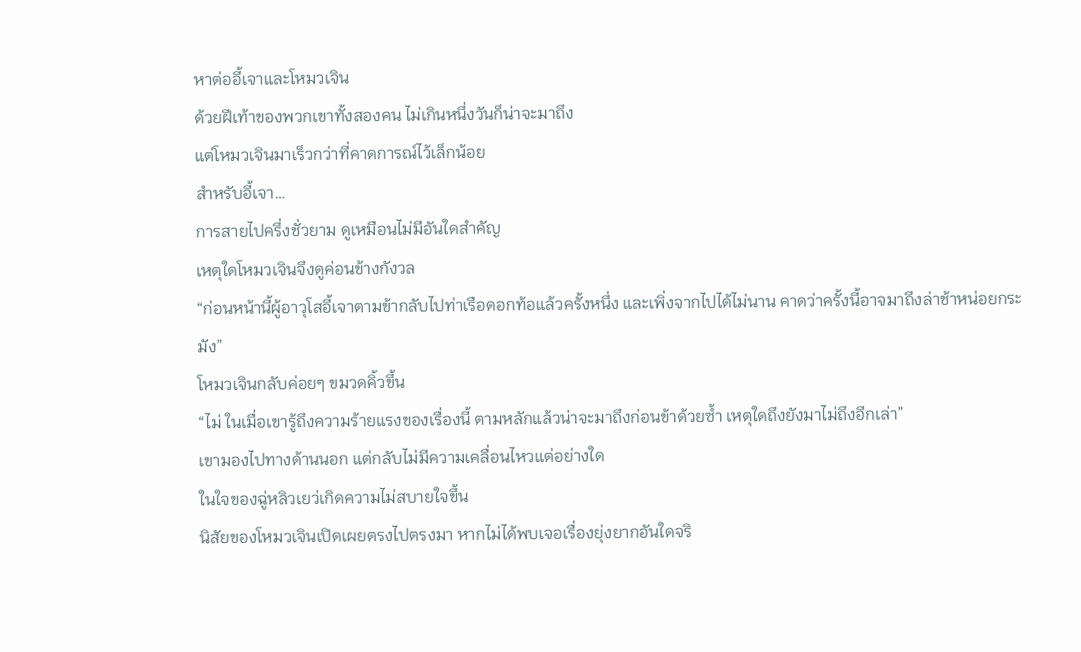หาต่ออี้เจาและโหมวเจิน
ด้วยฝีเท้าของพวกเขาทั้งสองคน ไม่เกินหนึ่งวันก็น่าจะมาถึง
แต่โหมวเจินมาเร็วกว่าที่คาดการณ์ไว้เล็กน้อย
สำหรับอี้เจา…
การสายไปครึ่งชั่วยาม ดูเหมือนไม่มีอันใดสำคัญ
เหตุใดโหมวเจินจึงดูค่อนข้างกังวล
“ก่อนหน้านี้ผู้อาวุโสอี้เจาตามข้ากลับไปท่าเรือดอกท้อแล้วครั้งหนึ่ง และเพิ่งจากไปได้ไม่นาน คาดว่าครั้งนี้อาจมาถึงล่าช้าหน่อยกระมัง”
โหมวเจินกลับค่อยๆ ขมวดคิ้วขึ้น
“ไม่ ในเมื่อเขารู้ถึงความร้ายแรงของเรื่องนี้ ตามหลักแล้วน่าจะมาถึงก่อนข้าด้วยซ้ำ เหตุใดถึงยังมาไม่ถึงอีกเล่า”
เขามองไปทางด้านนอก แต่กลับไม่มีความเคลื่อนไหวแต่อย่างใด
ในใจของฉู่หลิวเยว่เกิดความไม่สบายใจขึ้น
นิสัยของโหมวเจินเปิดเผยตรงไปตรงมา หากไม่ได้พบเจอเรื่องยุ่งยากอันใดจริ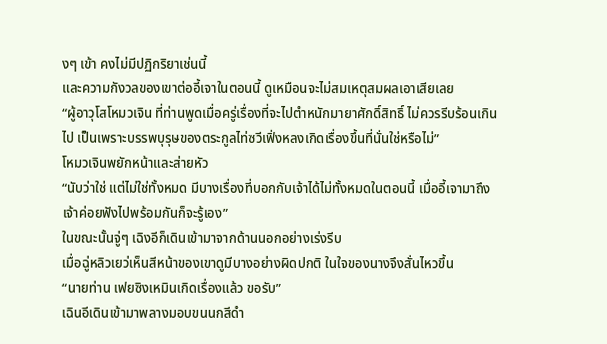งๆ เข้า คงไม่มีปฏิกริยาเช่นนี้
และความกังวลของเขาต่ออี้เจาในตอนนี้ ดูเหมือนจะไม่สมเหตุสมผลเอาเสียเลย
“ผู้อาวุโสโหมวเจิน ที่ท่านพูดเมื่อครู่เรื่องที่จะไปตำหนักมายาศักดิ์สิทธิ์ ไม่ควรรีบร้อนเกินไป เป็นเพราะบรรพบุรุษของตระกูลไท่ซวีเฟิ่งหลงเกิดเรื่องขึ้นที่นั่นใช่หรือไม่”
โหมวเจินพยักหน้าและส่ายหัว
“นับว่าใช่ แต่ไม่ใช่ทั้งหมด มีบางเรื่องที่บอกกับเจ้าได้ไม่ทั้งหมดในตอนนี้ เมื่ออี้เจามาถึง เจ้าค่อยฟังไปพร้อมกันก็จะรู้เอง”
ในขณะนั้นจู่ๆ เฉิงอีก็เดินเข้ามาจากด้านนอกอย่างเร่งรีบ
เมื่อฉู่หลิวเยว่เห็นสีหน้าของเขาดูมีบางอย่างผิดปกติ ในใจของนางจึงสั่นไหวขึ้น
“นายท่าน เฟยซิงเหมินเกิดเรื่องแล้ว ขอรับ”
เฉินอีเดินเข้ามาพลางมอบขนนกสีดำ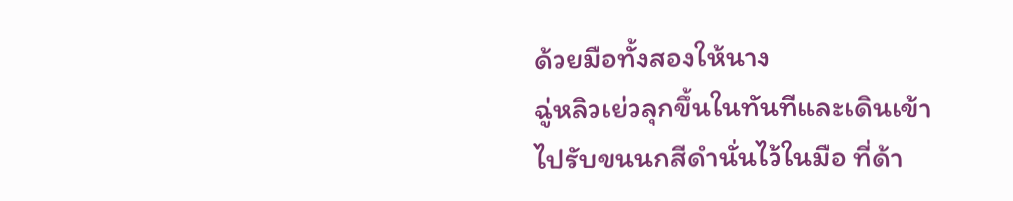ด้วยมือทั้งสองให้นาง
ฉู่หลิวเย่วลุกขึ้นในทันทีและเดินเข้าไปรับขนนกสีดำนั่นไว้ในมือ ที่ด้า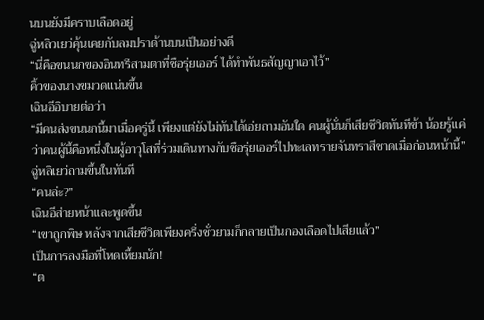นบนยังมีคราบเลือดอยู่
ฉู่หลิวเยว่คุ้นเคยกับลมปราด้านบนเป็นอย่างดี
“นี่คือขนนกของอินทรีสามตาที่ชือรุ่ยเออร์ ได้ทำพันธสัญญาเอาไว้”
คิ้วของนางขมวดแน่นขึ้น
เฉินอีอิบายต่อว่า
“มีคนส่งขนนกนี้มาเมื่อครู่นี้ เพียงแต่ยังไม่ทันได้เอ่ยถามอันใด คนผู้นั่นก็เสียชีวิตทันทีข้า น้อยรู้แค่ว่าคนผู้นี้คือหนึ่งในผู้อาวุโสที่ร่วมเดินทางกับชือรุ่ยเออร์ไปทะเลทรายจันทราสีชาดเมื่อก่อนหน้านี้”
ฉู่หลิเยว่ถามขึ้นในทันที
“คนล่ะ?”
เฉินอีส่ายหน้าและพูดขึ้น
“เขาถูกพิษ หลังจากเสียชีวิตเพียงครึ่งชั่วยามก็กลายเป็นกองเลือดไปเสียแล้ว”
เป็นการลงมือที่โหดเหี้ยมนัก!
“ต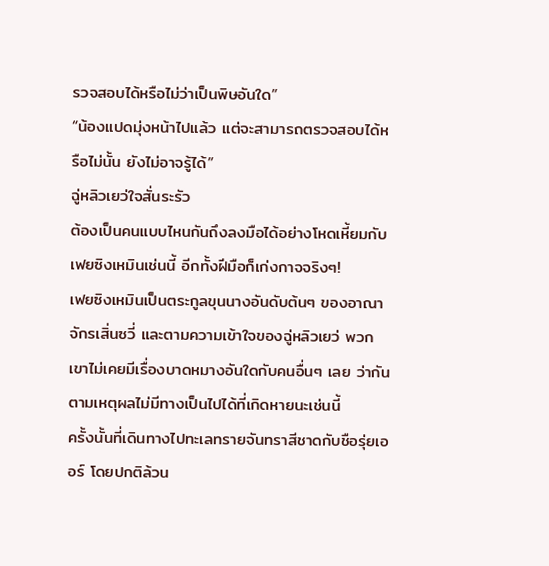รวจสอบได้หรือไม่ว่าเป็นพิษอันใด”
“น้องแปดมุ่งหน้าไปแล้ว แต่จะสามารถตรวจสอบได้หรือไม่นั้น ยังไม่อาจรู้ได้”
ฉู่หลิวเยว่ใจสั่นระรัว
ต้องเป็นคนแบบไหนกันถึงลงมือได้อย่างโหดเหี้ยมกับเฟยซิงเหมินเช่นนี้ อีกทั้งฝีมือก็เก่งกาจจริงๆ!
เฟยซิงเหมินเป็นตระกูลขุนนางอันดับต้นๆ ของอาณาจักรเสิ่นซวี่ และตามความเข้าใจของฉู่หลิวเยว่ พวกเขาไม่เคยมีเรื่องบาดหมางอันใดกับคนอื่นๆ เลย ว่ากันตามเหตุผลไม่มีทางเป็นไปได้ที่เกิดหายนะเช่นนี้
ครั้งนั้นที่เดินทางไปทะเลทรายจันทราสีชาดกับชือรุ่ยเออร์ โดยปกติล้วน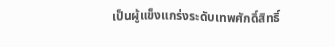เป็นผู้แข็งแกร่งระดับเทพศักดิ์สิทธิ์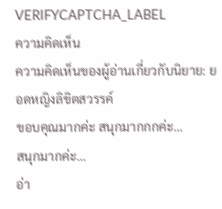VERIFYCAPTCHA_LABEL
ความคิดเห็น
ความคิดเห็นของผู้อ่านเกี่ยวกับนิยาย: ยอดหญิงลิขิตสวรรค์
ขอบคุณมากค่ะ สนุกมากกกค่ะ...
สนุกมากค่ะ...
อ่า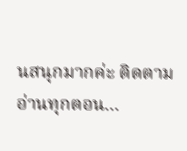นสนุกมากค่ะ ติดตามอ่านทุกตอน...